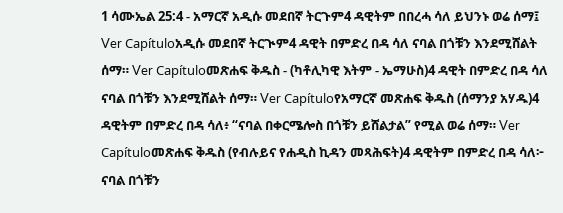1 ሳሙኤል 25:4 - አማርኛ አዲሱ መደበኛ ትርጉም4 ዳዊትም በበረሓ ሳለ ይህንኑ ወሬ ሰማ፤ Ver Capítuloአዲሱ መደበኛ ትርጒም4 ዳዊት በምድረ በዳ ሳለ ናባል በጎቹን እንደሚሸልት ሰማ። Ver Capítuloመጽሐፍ ቅዱስ - (ካቶሊካዊ እትም - ኤማሁስ)4 ዳዊት በምድረ በዳ ሳለ ናባል በጎቹን እንደሚሸልት ሰማ። Ver Capítuloየአማርኛ መጽሐፍ ቅዱስ (ሰማንያ አሃዱ)4 ዳዊትም በምድረ በዳ ሳለ፥ “ናባል በቀርሜሎስ በጎቹን ይሸልታል” የሚል ወሬ ሰማ። Ver Capítuloመጽሐፍ ቅዱስ (የብሉይና የሐዲስ ኪዳን መጻሕፍት)4 ዳዊትም በምድረ በዳ ሳለ፦ ናባል በጎቹን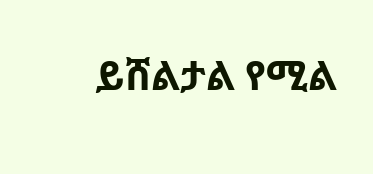ይሸልታል የሚል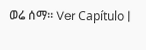ወሬ ሰማ። Ver Capítulo |